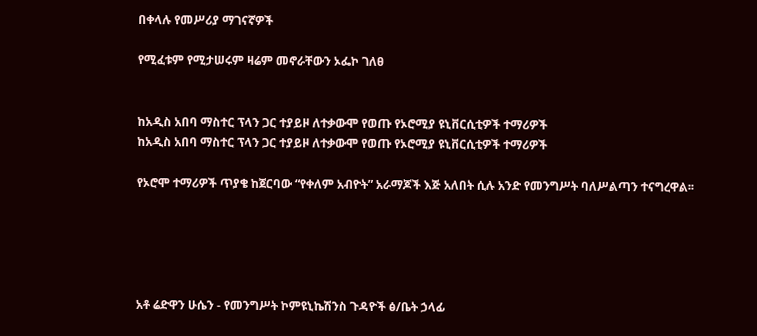በቀላሉ የመሥሪያ ማገናኛዎች

የሚፈቱም የሚታሠሩም ዛሬም መኖራቸውን ኦፌኮ ገለፀ


ከአዲስ አበባ ማስተር ፕላን ጋር ተያይዞ ለተቃውሞ የወጡ የኦሮሚያ ዩኒቨርሲቲዎች ተማሪዎች
ከአዲስ አበባ ማስተር ፕላን ጋር ተያይዞ ለተቃውሞ የወጡ የኦሮሚያ ዩኒቨርሲቲዎች ተማሪዎች

የኦሮሞ ተማሪዎች ጥያቄ ከጀርባው “የቀለም አብዮት” አራማጆች እጅ አለበት ሲሉ አንድ የመንግሥት ባለሥልጣን ተናግረዋል፡፡





አቶ ሬድዋን ሁሴን - የመንግሥት ኮምዩኒኬሽንስ ጉዳዮች ፅ/ቤት ኃላፊ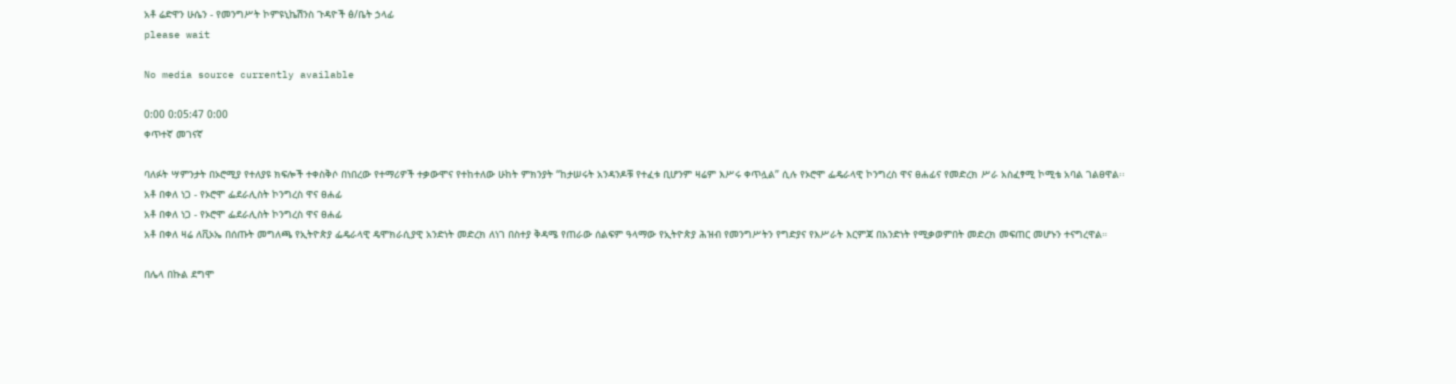አቶ ሬድዋን ሁሴን - የመንግሥት ኮምዩኒኬሽንስ ጉዳዮች ፅ/ቤት ኃላፊ
please wait

No media source currently available

0:00 0:05:47 0:00
ቀጥተኛ መገናኛ

ባለፉት ሣምንታት በኦሮሚያ የተለያዩ ክፍሎች ተቀስቅሶ በነበረው የተማሪዎች ተቃውሞና የተከተለው ሁከት ምክንያት “ከታሠሩት አንዳንዶቹ የተፈቱ ቢሆንም ዛሬም እሥሩ ቀጥሏል” ሲሉ የኦሮሞ ፌዴራላዊ ኮንግረስ ዋና ፀሐፊና የመድረክ ሥራ አስፈፃሚ ኮሚቴ አባል ገልፀዋል፡፡
አቶ በቀለ ነጋ - የኦሮሞ ፌደራሊስት ኮንግረስ ዋና ፀሐፊ
አቶ በቀለ ነጋ - የኦሮሞ ፌደራሊስት ኮንግረስ ዋና ፀሐፊ
አቶ በቀለ ዛሬ ለቪኦኤ በሰጡት መግለጫ የኢትዮጵያ ፌዴራላዊ ዴሞክራሲያዊ አንድነት መድረክ ለነገ በስተያ ቅዳሜ የጠራው ሰልፍም ዓላማው የኢትዮጵያ ሕዝብ የመንግሥትን የግድያና የእሥራት እርምጃ በአንድነት የሚቃወምበት መድረክ መፍጠር መሆኑን ተናግረዋል።

በሌላ በኩል ደግሞ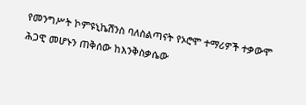የመንግሥት ኮምዩኒኬሽንስ ባለስልጣናት የኦሮሞ ተማሪዎች ተቃውሞ ሕጋዊ መሆኑን ጠቅሰው ከእንቅስቃሴው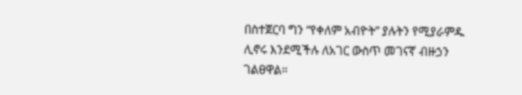በስተጀርባ ግን “የቀለም አብዮት” ያሉትን የሚያራምዱ ሊኖሩ እንደሚችሉ ለአገር ውስጥ መገናኛ ብዙኃን ገልፀዋል።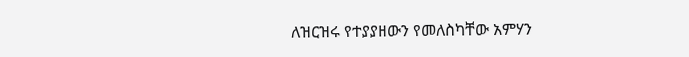ለዝርዝሩ የተያያዘውን የመለስካቸው አምሃን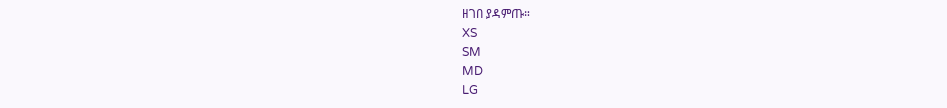ዘገበ ያዳምጡ።
XS
SM
MD
LG